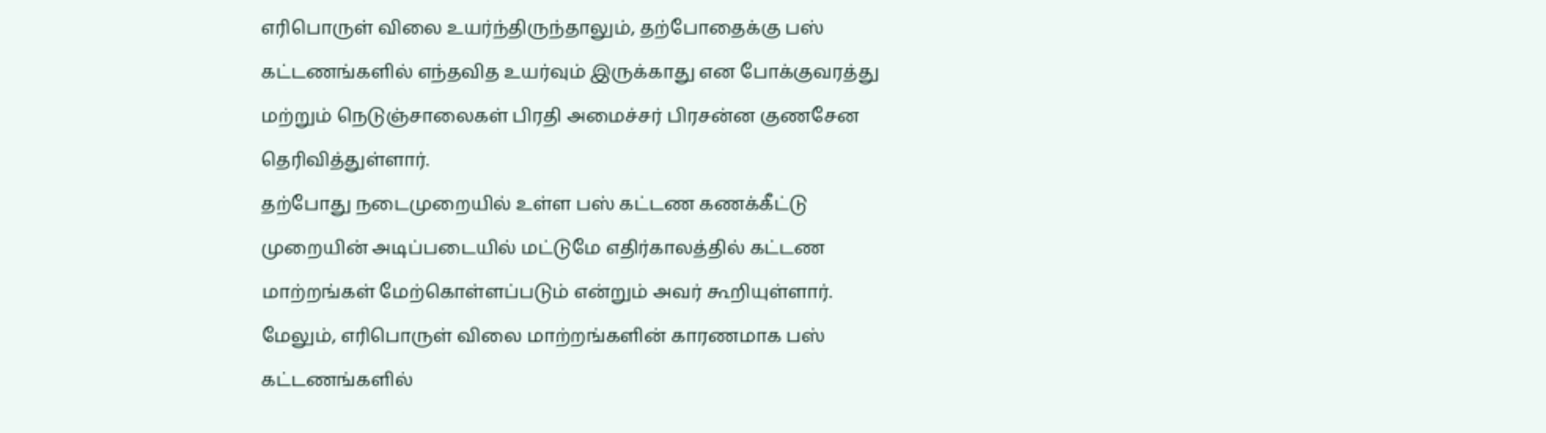எரிபொருள் விலை உயர்ந்திருந்தாலும், தற்போதைக்கு பஸ் கட்டணங்களில் எந்தவித உயர்வும் இருக்காது என போக்குவரத்து மற்றும் நெடுஞ்சாலைகள் பிரதி அமைச்சர் பிரசன்ன குணசேன தெரிவித்துள்ளார்.
தற்போது நடைமுறையில் உள்ள பஸ் கட்டண கணக்கீட்டு முறையின் அடிப்படையில் மட்டுமே எதிர்காலத்தில் கட்டண மாற்றங்கள் மேற்கொள்ளப்படும் என்றும் அவர் கூறியுள்ளார்.
மேலும், எரிபொருள் விலை மாற்றங்களின் காரணமாக பஸ் கட்டணங்களில்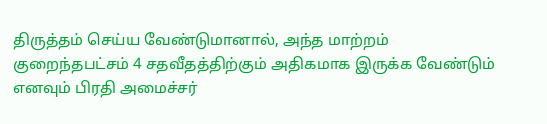திருத்தம் செய்ய வேண்டுமானால், அந்த மாற்றம் குறைந்தபட்சம் 4 சதவீதத்திற்கும் அதிகமாக இருக்க வேண்டும் எனவும் பிரதி அமைச்சர்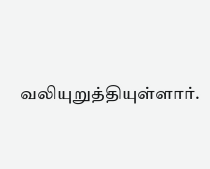வலியுறுத்தியுள்ளார்.